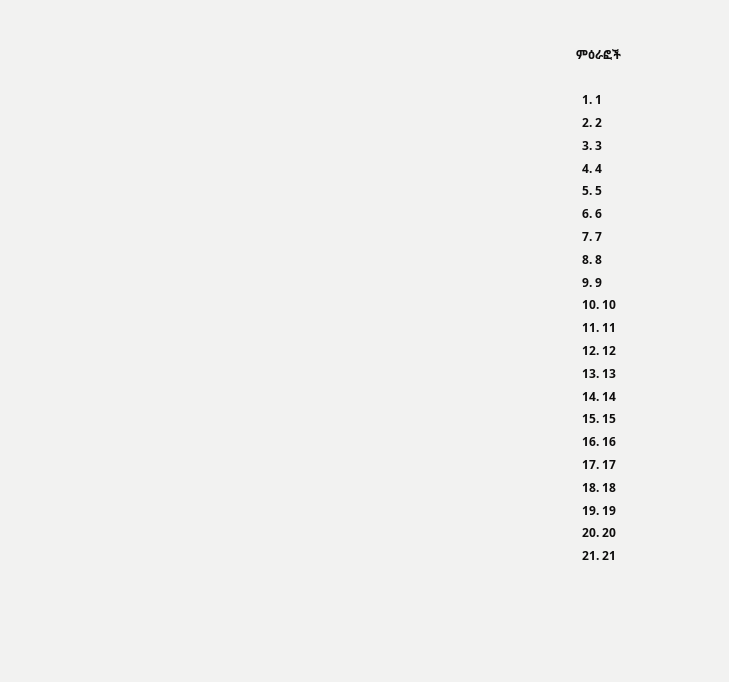ምዕራፎች

  1. 1
  2. 2
  3. 3
  4. 4
  5. 5
  6. 6
  7. 7
  8. 8
  9. 9
  10. 10
  11. 11
  12. 12
  13. 13
  14. 14
  15. 15
  16. 16
  17. 17
  18. 18
  19. 19
  20. 20
  21. 21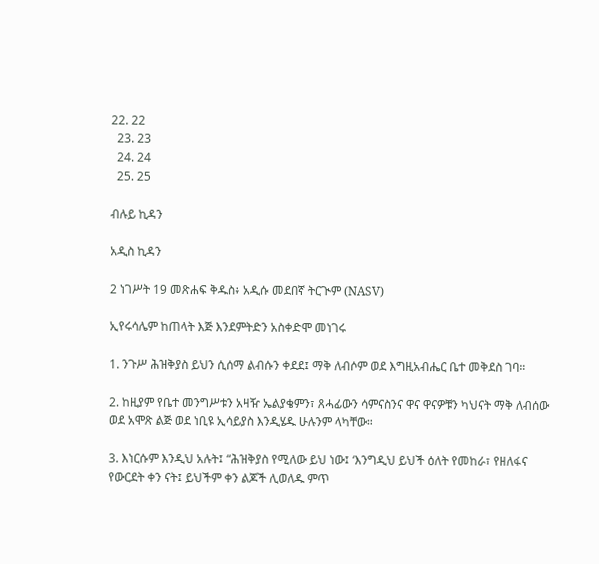22. 22
  23. 23
  24. 24
  25. 25

ብሉይ ኪዳን

አዲስ ኪዳን

2 ነገሥት 19 መጽሐፍ ቅዱስ፥ አዲሱ መደበኛ ትርጒም (NASV)

ኢየሩሳሌም ከጠላት እጅ እንደምትድን አስቀድሞ መነገሩ

1. ንጉሥ ሕዝቅያስ ይህን ሲሰማ ልብሱን ቀደደ፤ ማቅ ለብሶም ወደ እግዚአብሔር ቤተ መቅደስ ገባ።

2. ከዚያም የቤተ መንግሥቱን አዛዥ ኤልያቄምን፣ ጸሓፊውን ሳምናስንና ዋና ዋናዎቹን ካህናት ማቅ ለብሰው ወደ አሞጽ ልጅ ወደ ነቢዩ ኢሳይያስ እንዲሄዱ ሁሉንም ላካቸው።

3. እነርሱም እንዲህ አሉት፤ “ሕዝቅያስ የሚለው ይህ ነው፤ ‘እንግዲህ ይህች ዕለት የመከራ፣ የዘለፋና የውርደት ቀን ናት፤ ይህችም ቀን ልጆች ሊወለዱ ምጥ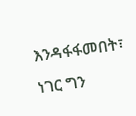እንዳፋፋመበት፣ ነገር ግን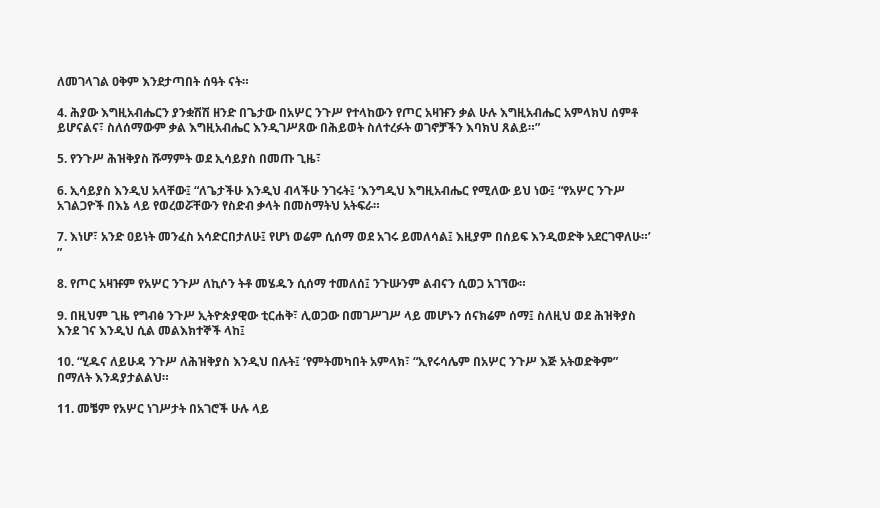ለመገላገል ዐቅም እንደታጣበት ሰዓት ናት።

4. ሕያው እግዚአብሔርን ያንቋሽሽ ዘንድ በጌታው በአሦር ንጉሥ የተላከውን የጦር አዛዡን ቃል ሁሉ እግዚአብሔር አምላክህ ሰምቶ ይሆናልና፣ ስለሰማውም ቃል እግዚአብሔር እንዲገሥጸው በሕይወት ስለተረፉት ወገኖቻችን እባክህ ጸልይ።”

5. የንጉሥ ሕዝቅያስ ሹማምት ወደ ኢሳይያስ በመጡ ጊዜ፣

6. ኢሳይያስ እንዲህ አላቸው፤ “ለጌታችሁ እንዲህ ብላችሁ ንገሩት፤ ‘እንግዲህ እግዚአብሔር የሚለው ይህ ነው፤ “የአሦር ንጉሥ አገልጋዮች በእኔ ላይ የወረወሯቸውን የስድብ ቃላት በመስማትህ አትፍራ።

7. እነሆ፣ አንድ ዐይነት መንፈስ አሳድርበታለሁ፤ የሆነ ወሬም ሲሰማ ወደ አገሩ ይመለሳል፤ እዚያም በሰይፍ እንዲወድቅ አደርገዋለሁ።’ ”

8. የጦር አዛዡም የአሦር ንጉሥ ለኪሶን ትቶ መሄዱን ሲሰማ ተመለሰ፤ ንጉሡንም ልብናን ሲወጋ አገኘው።

9. በዚህም ጊዜ የግብፅ ንጉሥ ኢትዮጵያዊው ቲርሐቅ፣ ሊወጋው በመገሥገሥ ላይ መሆኑን ሰናክሬም ሰማ፤ ስለዚህ ወደ ሕዝቅያስ እንደ ገና እንዲህ ሲል መልእክተኞች ላከ፤

10. “ሂዱና ለይሁዳ ንጉሥ ለሕዝቅያስ እንዲህ በሉት፤ ‘የምትመካበት አምላክ፣ “ኢየሩሳሌም በአሦር ንጉሥ እጅ አትወድቅም” በማለት እንዳያታልልህ።

11. መቼም የአሦር ነገሥታት በአገሮች ሁሉ ላይ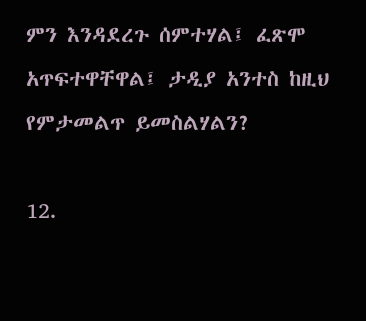ምን እንዳደረጉ ሰምተሃል፤ ፈጽሞ አጥፍተዋቸዋል፤ ታዲያ አንተስ ከዚህ የምታመልጥ ይመስልሃልን?

12.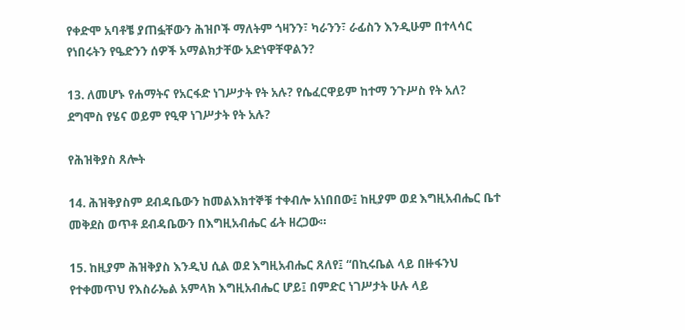የቀድሞ አባቶቼ ያጠፏቸውን ሕዝቦች ማለትም ጎዛንን፣ ካራንን፣ ራፊስን እንዲሁም በተላሳር የነበሩትን የዔድንን ሰዎች አማልክታቸው አድነዋቸዋልን?

13. ለመሆኑ የሐማትና የአርፋድ ነገሥታት የት አሉ? የሴፈርዋይም ከተማ ንጉሥስ የት አለ? ደግሞስ የሄና ወይም የዒዋ ነገሥታት የት አሉ?

የሕዝቅያስ ጸሎት

14. ሕዝቅያስም ደብዳቤውን ከመልእክተኞቹ ተቀብሎ አነበበው፤ ከዚያም ወደ እግዚአብሔር ቤተ መቅደስ ወጥቶ ደብዳቤውን በእግዚአብሔር ፊት ዘረጋው።

15. ከዚያም ሕዝቅያስ እንዲህ ሲል ወደ እግዚአብሔር ጸለየ፤ “በኪሩቤል ላይ በዙፋንህ የተቀመጥህ የእስራኤል አምላክ እግዚአብሔር ሆይ፤ በምድር ነገሥታት ሁሉ ላይ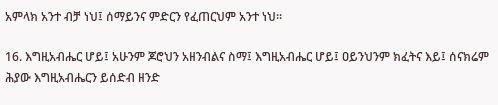አምላክ አንተ ብቻ ነህ፤ ሰማይንና ምድርን የፈጠርህም አንተ ነህ።

16. እግዚአብሔር ሆይ፤ አሁንም ጆሮህን አዘንብልና ስማ፤ እግዚአብሔር ሆይ፤ ዐይንህንም ክፈትና እይ፤ ሰናክሬም ሕያው እግዚአብሔርን ይሰድብ ዘንድ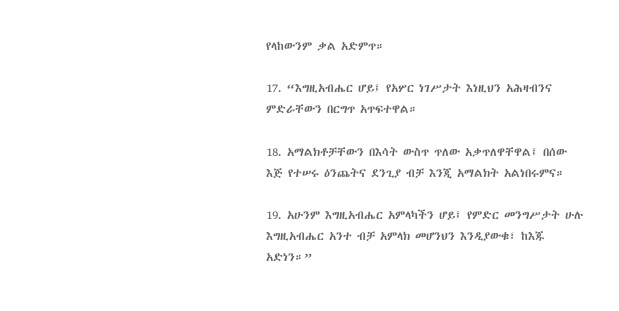የላከውንም ቃል አድምጥ።

17. “እግዚአብሔር ሆይ፤ የአሦር ነገሥታት እነዚህን አሕዛብንና ምድራቸውን በርግጥ አጥፍተዋል።

18. አማልክቶቻቸውን በእሳት ውስጥ ጥለው አቃጥለዋቸዋል፤ በሰው እጅ የተሠሩ ዕንጨትና ደንጊያ ብቻ እንጂ አማልክት አልነበሩምና።

19. አሁንም እግዚአብሔር አምላካችን ሆይ፤ የምድር መንግሥታት ሁሉ እግዚአብሔር አንተ ብቻ አምላክ መሆንህን እንዲያውቁ፣ ከእጁ አድነን።”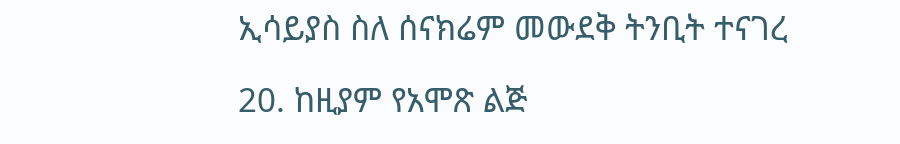ኢሳይያስ ስለ ሰናክሬም መውደቅ ትንቢት ተናገረ

20. ከዚያም የአሞጽ ልጅ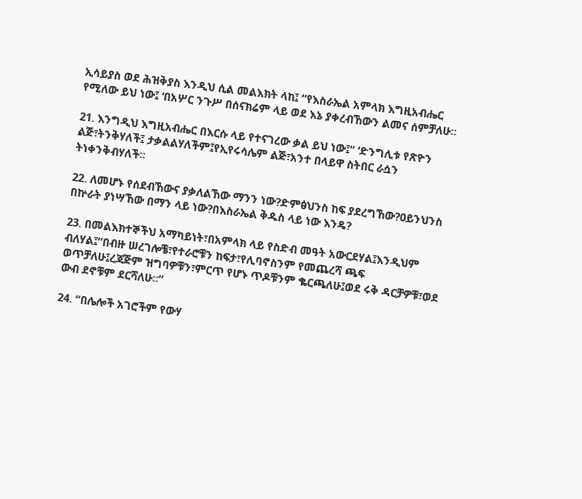ኢሳይያስ ወደ ሕዝቅያስ እንዲህ ሲል መልእክት ላከ፤ “የእስራኤል አምላክ እግዚአብሔር የሚለው ይህ ነው፤ ‘በአሦር ንጉሥ በሰናክሬም ላይ ወደ እኔ ያቀረብኸውን ልመና ሰምቻለሁ።

21. እንግዲህ እግዚአብሔር በእርሱ ላይ የተናገረው ቃል ይህ ነው፤“ ‘ድንግሊቱ የጽዮን ልጅ፣ትንቅሃለች፤ ታቃልልሃለችም፤የኢየሩሳሌም ልጅ፣አንተ በላይዋ ስትበር ራሷን ትነቀንቅብሃለች።

22. ለመሆኑ የሰደብኸውና ያቃለልኸው ማንን ነው?ድምፅህንስ ከፍ ያደረግኸው?ዐይንህንስ በኵራት ያነሣኸው በማን ላይ ነው?በእስራኤል ቅዱስ ላይ ነው እንዴ?

23. በመልእክተኞችህ አማካይነት፣በአምላክ ላይ የስድብ መዓት አውርደሃል፤እንዲህም ብለሃል፤“በብዙ ሠረገሎቼ፣የተራሮቹን ከፍታ፣የሊባኖስንም የመጨረሻ ጫፍ ወጥቻለሁ፤ረጃጅም ዝግባዎቹን፣ምርጥ የሆኑ ጥዶቹንም ቈርጫለሁ፤ወደ ሩቅ ዳርቻዎቹ፣ወደ ውብ ደኖቹም ደርሻለሁ።”

24. “በሌሎች አገሮችም የውሃ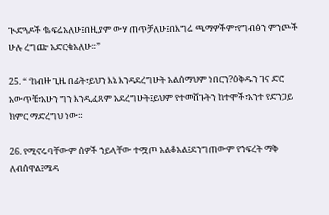ጒድጓዶች ቈፍሬአለሁ፤በዚያም ውሃ ጠጥቻለሁ፤በእግሬ ጫማዎችም፣የግብፅን ምንጮች ሁሉ ረግጬ አድርቄአለሁ።”

25. “ ‘ከብዙ ጊዜ በፊት፣ይህን እኔ እንዳደረግሁት አልሰማህም ነበርን?ዕቅዱን ገና ድሮ አውጥቼ፣አሁን ግን እንዲፈጸም አደረግሁት፤ይህም የተመሸጉትን ከተሞች፣አንተ የድንጋይ ክምር ማድረግህ ነው።

26. የሚኖሩባቸውም ሰዎች ኀይላቸው ተሟጦ አልቆአል፤ደንግጠውም የኀፍረት ማቅ ለብሰዋል፤ሜዳ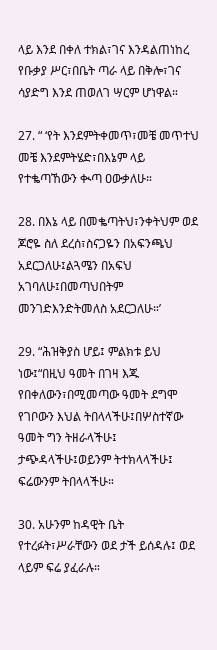ላይ እንደ በቀለ ተክል፣ገና እንዳልጠነከረ የቡቃያ ሥር፣በቤት ጣራ ላይ በቅሎ፣ገና ሳያድግ እንደ ጠወለገ ሣርም ሆነዋል።

27. “ ‘የት እንደምትቀመጥ፣መቼ መጥተህ መቼ እንደምትሄድ፣በእኔም ላይ የተቈጣኸውን ቊጣ ዐውቃለሁ።

28. በእኔ ላይ በመቈጣትህ፣ንቀትህም ወደ ጆሮዬ ስለ ደረሰ፣ስናጋዬን በአፍንጫህ አደርጋለሁ፤ልጓሜን በአፍህ አገባለሁ፤በመጣህበትም መንገድእንድትመለስ አደርጋለሁ።’

29. “ሕዝቅያስ ሆይ፤ ምልክቱ ይህ ነው፤“በዚህ ዓመት በገዛ እጁ የበቀለውን፣በሚመጣው ዓመት ደግሞ የገቦውን እህል ትበላላችሁ፤በሦስተኛው ዓመት ግን ትዘራላችሁ፤ ታጭዳላችሁ፤ወይንም ትተክላላችሁ፤ ፍሬውንም ትበላላችሁ።

30. አሁንም ከዳዊት ቤት የተረፉት፣ሥራቸውን ወደ ታች ይሰዳሉ፤ ወደ ላይም ፍሬ ያፈራሉ።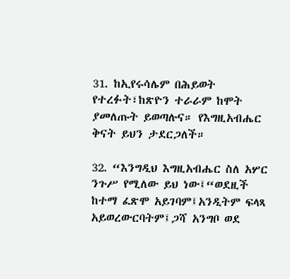31. ከኢየሩሳሌም በሕይወት የተረፉት፣ከጽዮን ተራራም ከሞት ያመለጡት ይወጣሉና። የእግዚአብሔር ቅናት ይህን ታደርጋለች።

32. “እንግዲህ እግዚአብሔር ስለ አሦር ንጉሥ የሚለው ይህ ነው፤“ወደዚች ከተማ ፈጽሞ አይገባም፤አንዲትም ፍላጻ አይወረውርባትም፤ጋሻ አንግቦ ወደ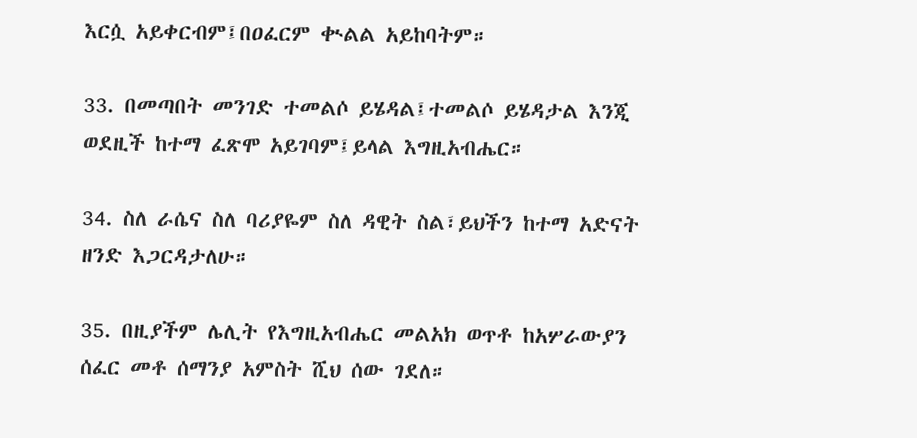እርሷ አይቀርብም፤በዐፈርም ቊልል አይከባትም።

33. በመጣበት መንገድ ተመልሶ ይሄዳል፤ተመልሶ ይሄዳታል እንጂ ወደዚች ከተማ ፈጽሞ አይገባም፤ይላል እግዚአብሔር።

34. ስለ ራሴና ስለ ባሪያዬም ስለ ዳዊት ስል፣ይህችን ከተማ አድናት ዘንድ እጋርዳታለሁ።

35. በዚያችም ሌሊት የእግዚአብሔር መልአክ ወጥቶ ከአሦራውያን ሰፈር መቶ ሰማንያ አምስት ሺህ ሰው ገደለ።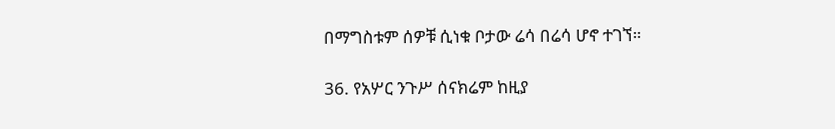በማግስቱም ሰዎቹ ሲነቁ ቦታው ሬሳ በሬሳ ሆኖ ተገኘ።

36. የአሦር ንጉሥ ሰናክሬም ከዚያ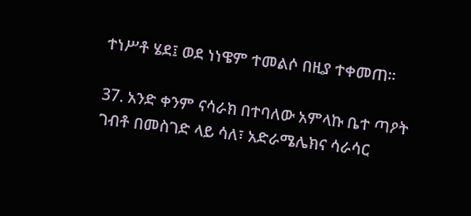ተነሥቶ ሄደ፤ ወደ ነነዌም ተመልሶ በዚያ ተቀመጠ።

37. አንድ ቀንም ናሳራክ በተባለው አምላኩ ቤተ ጣዖት ገብቶ በመስገድ ላይ ሳለ፣ አድራሜሌክና ሳራሳር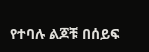የተባሉ ልጆቹ በሰይፍ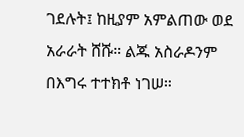ገደሉት፤ ከዚያም አምልጠው ወደ አራራት ሸሹ። ልጁ አስራዶንም በእግሩ ተተክቶ ነገሠ።